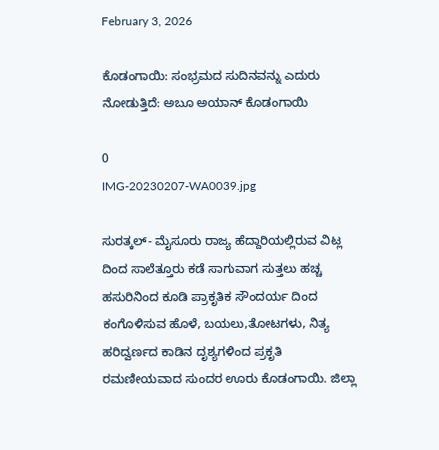February 3, 2026

ಕೊಡಂಗಾಯಿ: ಸಂಭ್ರಮದ ಸುದಿನವನ್ನು ಎದುರು ನೋಡುತ್ತಿದೆ: ಅಬೂ ಅಯಾನ್ ಕೊಡಂಗಾಯಿ

0
IMG-20230207-WA0039.jpg

ಸುರತ್ಕಲ್- ಮೈಸೂರು ರಾಜ್ಯ ಹೆದ್ದಾರಿಯಲ್ಲಿರುವ ವಿಟ್ಲ ದಿಂದ ಸಾಲೆತ್ತೂರು ಕಡೆ ಸಾಗುವಾಗ ಸುತ್ತಲು ಹಚ್ಚ ಹಸುರಿನಿಂದ ಕೂಡಿ ಪ್ರಾಕೃತಿಕ ಸೌಂದರ್ಯ ದಿಂದ ಕಂಗೊಳಿಸುವ ಹೊಳೆ, ಬಯಲು,ತೋಟಗಳು, ನಿತ್ಯ ಹರಿದ್ವರ್ಣದ ಕಾಡಿನ ದೃಶ್ಯಗಳಿಂದ ಪ್ರಕೃತಿ ರಮಣೀಯವಾದ ಸುಂದರ ಊರು ಕೊಡಂಗಾಯಿ. ಜಿಲ್ಲಾ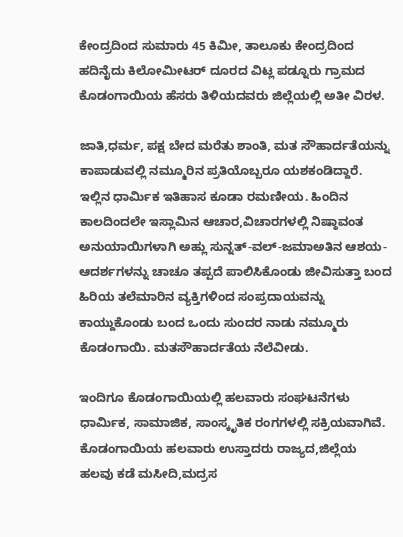ಕೇಂದ್ರದಿಂದ ಸುಮಾರು 45 ಕಿಮೀ, ತಾಲೂಕು ಕೇಂದ್ರದಿಂದ ಹದಿನೈದು ಕಿಲೋಮೀಟರ್ ದೂರದ ವಿಟ್ಲ ಪಡ್ನೂರು ಗ್ರಾಮದ ಕೊಡಂಗಾಯಿಯ ಹೆಸರು ತಿಳಿಯದವರು ಜಿಲ್ಲೆಯಲ್ಲಿ ಅತೀ ವಿರಳ.

ಜಾತಿ,ಧರ್ಮ, ಪಕ್ಷ ಬೇದ ಮರೆತು ಶಾಂತಿ, ಮತ ಸೌಹಾರ್ದತೆಯನ್ನು ಕಾಪಾಡುವಲ್ಲಿ ನಮ್ಮೂರಿನ ಪ್ರತಿಯೊಬ್ಬರೂ ಯಶಕಂಡಿದ್ದಾರೆ. ಇಲ್ಲಿನ ಧಾರ್ಮಿಕ ಇತಿಹಾಸ ಕೂಡಾ ರಮಣೀಯ. ಹಿಂದಿನ ಕಾಲದಿಂದಲೇ ಇಸ್ಲಾಮಿನ ಆಚಾರ,ವಿಚಾರಗಳಲ್ಲಿ ನಿಷ್ಠಾವಂತ ಅನುಯಾಯಿಗಳಾಗಿ ಅಹ್ಲು ಸುನ್ನತ್-ವಲ್-ಜಮಾಅತಿನ‌ ಆಶಯ-ಆದರ್ಶಗಳನ್ನು ಚಾಚೂ ತಪ್ಪದೆ ಪಾಲಿಸಿಕೊಂಡು ಜೀವಿಸುತ್ತಾ ಬಂದ ಹಿರಿಯ ತಲೆಮಾರಿನ ವ್ಯಕ್ತಿಗಳಿಂದ ಸಂಪ್ರದಾಯವನ್ನು ಕಾಯ್ದುಕೊಂಡು ಬಂದ ಒಂದು ಸುಂದರ ನಾಡು ನಮ್ಮೂರು ಕೊಡಂಗಾಯಿ. ಮತಸೌಹಾರ್ದತೆಯ ನೆಲೆವೀಡು.

ಇಂದಿಗೂ ಕೊಡಂಗಾಯಿಯಲ್ಲಿ ಹಲವಾರು ಸಂಘಟನೆಗಳು ಧಾರ್ಮಿಕ, ಸಾಮಾಜಿಕ, ಸಾಂಸ್ಕೃತಿಕ ರಂಗಗಳಲ್ಲಿ ಸಕ್ರಿಯವಾಗಿವೆ. ಕೊಡಂಗಾಯಿಯ ಹಲವಾರು ಉಸ್ತಾದರು ರಾಜ್ಯದ,ಜಿಲ್ಲೆಯ ಹಲವು ಕಡೆ ಮಸೀದಿ,ಮದ್ರಸ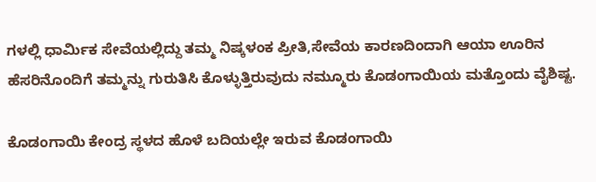ಗಳಲ್ಲಿ ಧಾರ್ಮಿಕ ಸೇವೆಯಲ್ಲಿದ್ದು ತಮ್ಮ ನಿಷ್ಕಳಂಕ ಪ್ರೀತಿ,ಸೇವೆಯ ಕಾರಣದಿಂದಾಗಿ ಆಯಾ ಊರಿನ ಹೆಸರಿನೊಂದಿಗೆ ತಮ್ಮನ್ನು ಗುರುತಿಸಿ ಕೊಳ್ಳುತ್ತಿರುವುದು ನಮ್ಮೂರು ಕೊಡಂಗಾಯಿಯ ಮತ್ತೊಂದು ವೈಶಿಷ್ಟ.

ಕೊಡಂಗಾಯಿ ಕೇಂದ್ರ ಸ್ಥಳದ ಹೊಳೆ ಬದಿಯಲ್ಲೇ ಇರುವ ಕೊಡಂಗಾಯಿ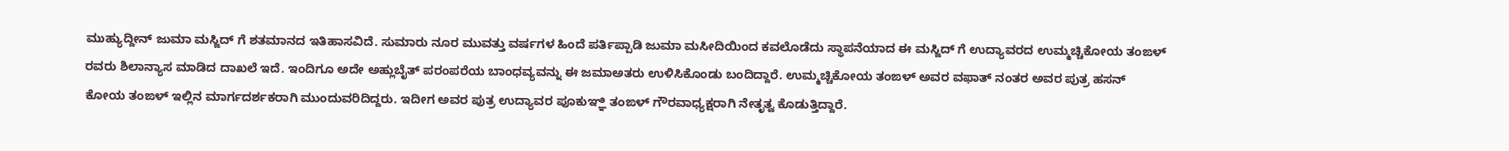ಮುಹ್ಯುದ್ದೀನ್ ಜುಮಾ ಮಸ್ಜಿದ್ ಗೆ ಶತಮಾನದ ಇತಿಹಾಸವಿದೆ. ಸುಮಾರು ನೂರ ಮುವತ್ತು ವರ್ಷಗಳ ಹಿಂದೆ ಪರ್ತಿಪ್ಪಾಡಿ ಜುಮಾ ಮಸೀದಿಯಿಂದ ಕವಲೊಡೆದು ಸ್ಥಾಪನೆಯಾದ ಈ ಮಸ್ಜಿದ್ ಗೆ ಉದ್ಯಾವರದ ಉಮ್ಮಚ್ಚಿಕೋಯ ತಂಙಳ್ ರವರು ಶಿಲಾನ್ಯಾಸ ಮಾಡಿದ ದಾಖಲೆ ಇದೆ. ಇಂದಿಗೂ ಅದೇ ಅಹ್ಲುಬೈತ್ ಪರಂಪರೆಯ ಬಾಂಧವ್ಯವನ್ನು ಈ ಜಮಾಅತರು ಉಳಿಸಿಕೊಂಡು ಬಂದಿದ್ದಾರೆ. ಉಮ್ಮಚ್ಚಿಕೋಯ ತಂಙಳ್ ಅವರ ವಫಾತ್ ನಂತರ ಅವರ ಪುತ್ರ ಹಸನ್ ಕೋಯ ತಂಙಳ್ ಇಲ್ಲಿನ ಮಾರ್ಗದರ್ಶಕರಾಗಿ ಮುಂದುವರಿದಿದ್ದರು. ಇದೀಗ ಅವರ ಪುತ್ರ ಉದ್ಯಾವರ ಪೂಕುಞ್ಞಿ ತಂಙಳ್ ಗೌರವಾಧ್ಯಕ್ಷರಾಗಿ ನೇತೃತ್ವ ಕೊಡುತ್ತಿದ್ದಾರೆ.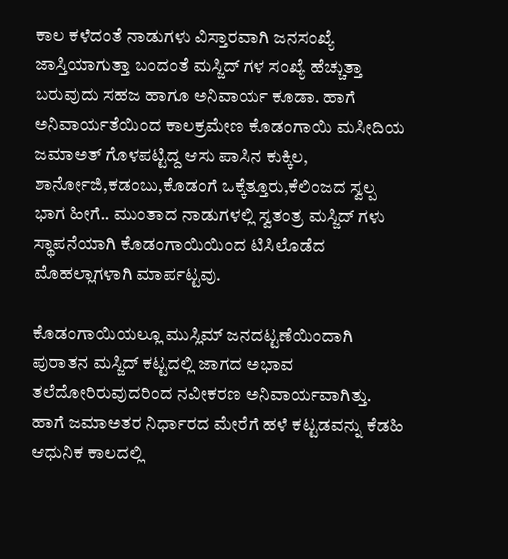ಕಾಲ ಕಳೆದಂತೆ ನಾಡುಗಳು ವಿಸ್ತಾರವಾಗಿ ಜನಸಂಖ್ಯೆ ಜಾಸ್ತಿಯಾಗುತ್ತಾ ಬಂದಂತೆ ಮಸ್ಜಿದ್ ಗಳ ಸಂಖ್ಯೆ ಹೆಚ್ಚುತ್ತಾ ಬರುವುದು ಸಹಜ ಹಾಗೂ ಅನಿವಾರ್ಯ ಕೂಡಾ. ಹಾಗೆ ಅನಿವಾರ್ಯತೆಯಿಂದ ಕಾಲಕ್ರಮೇಣ ಕೊಡಂಗಾಯಿ ಮಸೀದಿಯ ಜಮಾಅತ್ ಗೊಳಪಟ್ಟಿದ್ದ ಆಸು ಪಾಸಿನ ಕುಕ್ಕಿಲ, ಶಾರ್ನೋಜಿ,ಕಡಂಬು,ಕೊಡಂಗೆ ಒಕ್ಕೆತ್ತೂರು,ಕೆಲಿಂಜದ ಸ್ವಲ್ಪ ಭಾಗ ಹೀಗೆ.. ಮುಂತಾದ ನಾಡುಗಳಲ್ಲಿ ಸ್ವತಂತ್ರ ಮಸ್ಜಿದ್ ಗಳು ಸ್ಥಾಪನೆಯಾಗಿ ಕೊಡಂಗಾಯಿಯಿಂದ ಟಿಸಿಲೊಡೆದ ಮೊಹಲ್ಲಾಗಳಾಗಿ ಮಾರ್ಪಟ್ಟವು.

ಕೊಡಂಗಾಯಿಯಲ್ಲೂ ಮುಸ್ಲಿಮ್ ಜನದಟ್ಟಣೆಯಿಂದಾಗಿ ಪುರಾತನ ಮಸ್ಜಿದ್ ಕಟ್ಟದಲ್ಲಿ ಜಾಗದ ಅಭಾವ ತಲೆದೋರಿರುವುದರಿಂದ ನವೀಕರಣ ಅನಿವಾರ್ಯವಾಗಿತ್ತು. ಹಾಗೆ ಜಮಾಅತರ ನಿರ್ಧಾರದ ಮೇರೆಗೆ ಹಳೆ ಕಟ್ಟಡವನ್ನು ಕೆಡಹಿ ಆಧುನಿಕ ಕಾಲದಲ್ಲಿ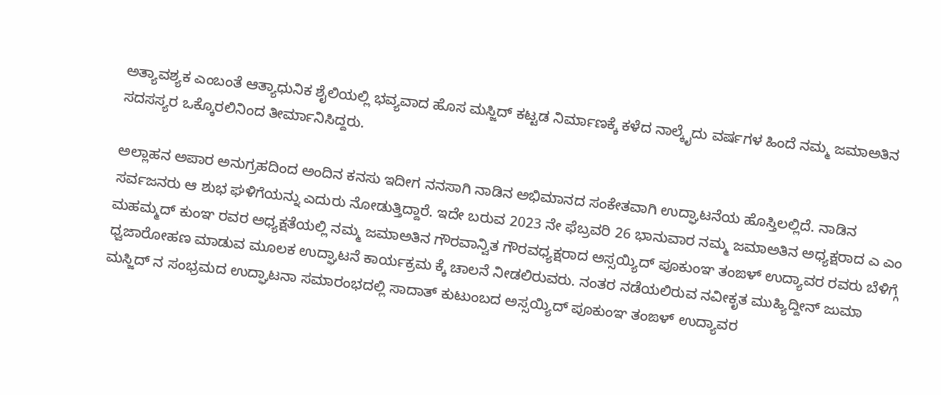ಅತ್ಯಾವಶ್ಯಕ ಎಂಬಂತೆ ಆತ್ಯಾಧುನಿಕ ಶೈಲಿಯಲ್ಲಿ ಭವ್ಯವಾದ ಹೊಸ ಮಸ್ಜಿದ್ ಕಟ್ಟಡ ನಿರ್ಮಾಣಕ್ಕೆ ಕಳೆದ ನಾಲ್ಕೈದು ವರ್ಷಗಳ ಹಿಂದೆ ನಮ್ಮ ಜಮಾಅತಿನ ಸದಸಸ್ಯರ ಒಕ್ಕೊರಲಿನಿಂದ ತೀರ್ಮಾನಿಸಿದ್ದರು.

ಅಲ್ಲಾಹನ ಅಪಾರ ಅನುಗ್ರಹದಿಂದ ಅಂದಿನ ಕನಸು ಇದೀಗ ನನಸಾಗಿ ನಾಡಿನ ಅಭಿಮಾನದ ಸಂಕೇತವಾಗಿ ಉದ್ಘಾಟನೆಯ ಹೊಸ್ತಿಲಲ್ಲಿದೆ. ನಾಡಿನ ಸರ್ವಜನರು ಆ ಶುಭ ಘಳಿಗೆಯನ್ನು ಎದುರು ನೋಡುತ್ತಿದ್ದಾರೆ‌. ಇದೇ ಬರುವ 2023 ನೇ ಫೆಬ್ರವರಿ 26 ಭಾನುವಾರ ನಮ್ಮ ಜಮಾಅತಿನ ಅಧ್ಯಕ್ಷರಾದ ಎ ಎಂ ಮಹಮ್ಮದ್ ಕುಂಞ ರವರ ಅಧ್ಯಕ್ಷತೆಯಲ್ಲಿ ನಮ್ಮ ಜಮಾಅತಿನ ಗೌರವಾನ್ವಿತ ಗೌರವಧ್ಯಕ್ಷರಾದ ಅಸ್ಸಯ್ಯಿದ್ ಪೂಕುಂಞ ತಂಙಳ್ ಉದ್ಯಾವರ ರವರು ಬೆಳಿಗ್ಗೆ ಧ್ವಜಾರೋಹಣ ಮಾಡುವ ಮೂಲಕ ಉದ್ಘಾಟನೆ ಕಾರ್ಯಕ್ರಮ ಕ್ಕೆ ಚಾಲನೆ ನೀಡಲಿರುವರು. ನಂತರ ನಡೆಯಲಿರುವ ನವೀಕೃತ ಮುಹ್ಯಿದ್ದೀನ್ ಜುಮಾ ಮಸ್ಜಿದ್ ನ ಸಂಭ್ರಮದ ಉದ್ಘಾಟನಾ ಸಮಾರಂಭದಲ್ಲಿ ಸಾದಾತ್ ಕುಟುಂಬದ ಅಸ್ಸಯ್ಯಿದ್ ಪೂಕುಂಞ ತಂಙಳ್ ಉದ್ಯಾವರ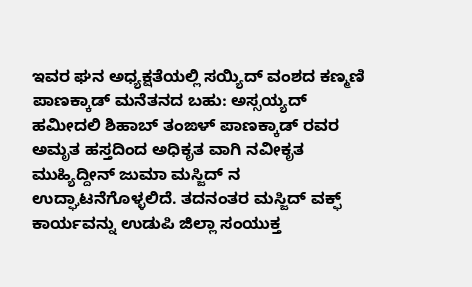ಇವರ ಘನ ಅಧ್ಯಕ್ಷತೆಯಲ್ಲಿ ಸಯ್ಯಿದ್ ವಂಶದ ಕಣ್ಮಣಿ ಪಾಣಕ್ಕಾಡ್ ಮನೆತನದ ಬಹು: ಅಸ್ಸಯ್ಯದ್ ಹಮೀದಲಿ‌ ಶಿಹಾಬ್ ತಂಙಳ್ ಪಾಣಕ್ಕಾಡ್ ರವರ ಅಮೃತ ಹಸ್ತದಿಂದ ಅಧಿಕೃತ ವಾಗಿ ನವೀಕೃತ ಮುಹ್ಯಿದ್ದೀನ್ ಜುಮಾ ಮಸ್ಜಿದ್ ನ ಉದ್ಘಾಟನೆಗೊಳ್ಳಲಿದೆ. ತದನಂತರ ಮಸ್ಜಿದ್ ವಕ್ಫ್ ಕಾರ್ಯವನ್ನು ಉಡುಪಿ ಜಿಲ್ಲಾ ಸಂಯುಕ್ತ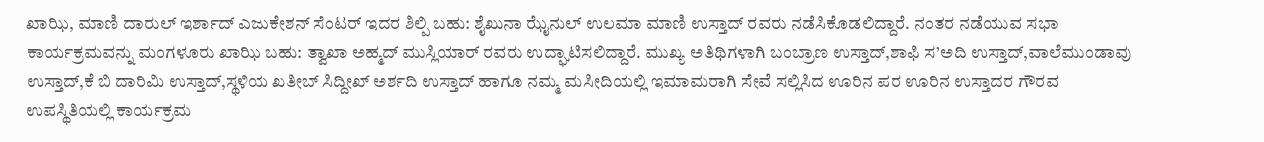ಖಾಝಿ, ಮಾಣಿ ದಾರುಲ್ ಇರ್ಶಾದ್ ಎಜುಕೇಶನ್ ಸೆಂಟರ್ ಇದರ ಶಿಲ್ಪಿ ಬಹು: ಶೈಖುನಾ ಝೈನುಲ್ ಉಲಮಾ ಮಾಣಿ ಉಸ್ತಾದ್ ರವರು ನಡೆಸಿ‌ಕೊಡಲಿದ್ದಾರೆ. ನಂತರ ನಡೆಯುವ ಸಭಾ ಕಾರ್ಯಕ್ರಮವನ್ನು ಮಂಗಳೂರು ಖಾಝಿ ಬಹು: ತ್ವಾಖಾ ಅಹ್ಮದ್ ಮುಸ್ಲಿಯಾರ್ ರವರು ಉದ್ಘಾಟಿಸಲಿದ್ದಾರೆ. ಮುಖ್ಯ ಅತಿಥಿಗಳಾಗಿ ಬಂಬ್ರಾಣ ಉಸ್ತಾದ್,ಶಾಫಿ ಸ’ಅದಿ ಉಸ್ತಾದ್,ವಾಲೆಮುಂಡಾವು ಉಸ್ತಾದ್,ಕೆ ಬಿ ದಾರಿಮಿ ಉಸ್ತಾದ್,ಸ್ಥಳಿಯ ಖತೀಬ್ ಸಿದ್ದೀಖ್ ಅರ್ಶದಿ ಉಸ್ತಾದ್ ಹಾಗೂ ನಮ್ಮ ಮಸೀದಿಯಲ್ಲಿ ಇಮಾಮರಾಗಿ ಸೇವೆ ಸಲ್ಲಿಸಿದ ಊರಿನ ಪರ ಊರಿನ ಉಸ್ತಾದರ ಗೌರವ ಉಪಸ್ಥಿತಿಯಲ್ಲಿ ಕಾರ್ಯಕ್ರಮ‌‌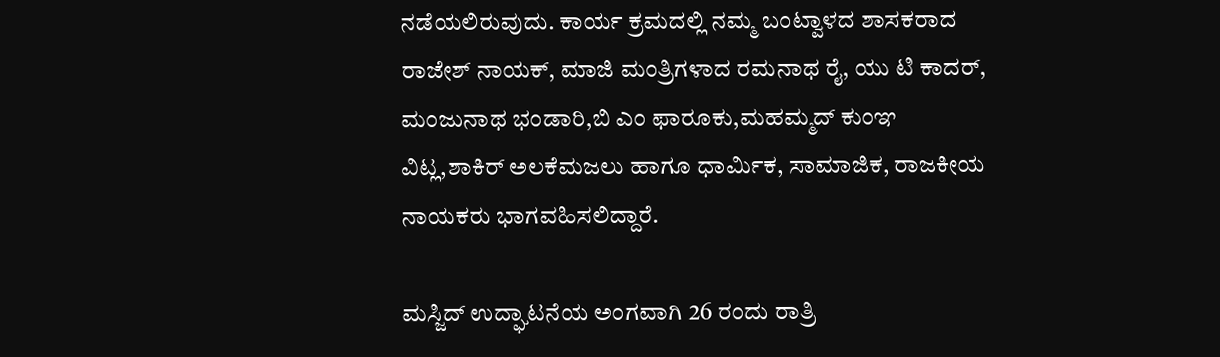ನಡೆಯಲಿರುವುದು. ಕಾರ್ಯ ಕ್ರಮದಲ್ಲಿ ನಮ್ಮ ಬಂಟ್ವಾಳದ ಶಾಸಕರಾದ ರಾಜೇಶ್ ನಾಯಕ್, ಮಾಜಿ ಮಂತ್ರಿಗಳಾದ ರಮನಾಥ ರೈ, ಯು ಟಿ ಕಾದರ್, ಮಂಜುನಾಥ ಭಂಡಾರಿ,ಬಿ ಎಂ ಫಾರೂಕು,ಮಹಮ್ಮದ್ ಕುಂಞ ವಿಟ್ಲ,ಶಾಕಿರ್ ಅಲಕೆಮಜಲು ಹಾಗೂ ಧಾರ್ಮಿಕ, ಸಾಮಾಜಿಕ, ರಾಜಕೀಯ ನಾಯಕರು ಭಾಗವಹಿಸಲಿದ್ದಾರೆ.

ಮಸ್ಜಿದ್ ಉದ್ಘಾಟನೆಯ ಅಂಗವಾಗಿ 26 ರಂದು ರಾತ್ರಿ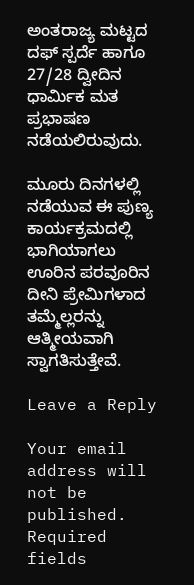ಅಂತರಾಜ್ಯ ಮಟ್ಟದ ದಫ್ ಸ್ಪರ್ದೆ ಹಾಗೂ 27/28 ದ್ವೀದಿನ ಧಾರ್ಮಿಕ ‌ಮತ ಪ್ರಭಾಷಣ ನಡೆಯಲಿರುವುದು.

ಮೂರು ದಿನಗಳಲ್ಲಿ ನಡೆಯುವ ಈ ಪುಣ್ಯ ಕಾರ್ಯಕ್ರಮದಲ್ಲಿ ಭಾಗಿಯಾಗಲು ಊರಿನ ಪರವೂರಿನ ದೀನಿ ಪ್ರೇಮಿಗಳಾದ ತಮ್ಮೆಲ್ಲರನ್ನು ಆತ್ಮೀಯವಾಗಿ ಸ್ವಾಗತಿಸುತ್ತೇವೆ.

Leave a Reply

Your email address will not be published. Required fields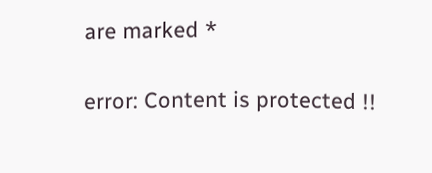are marked *

error: Content is protected !!